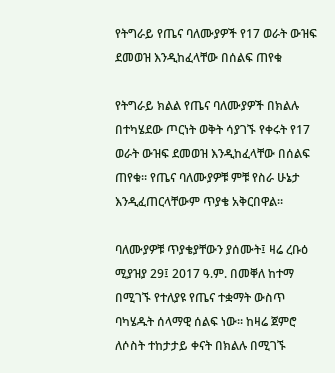የትግራይ የጤና ባለሙያዎች የ17 ወራት ውዝፍ ደመወዝ እንዲከፈላቸው በሰልፍ ጠየቁ

የትግራይ ክልል የጤና ባለሙያዎች በክልሉ በተካሄደው ጦርነት ወቅት ሳያገኙ የቀሩት የ17 ወራት ውዝፍ ደመወዝ እንዲከፈላቸው በሰልፍ ጠየቁ። የጤና ባለሙያዎቹ ምቹ የስራ ሁኔታ እንዲፈጠርላቸውም ጥያቄ አቅርበዋል።

ባለሙያዎቹ ጥያቄያቸውን ያሰሙት፤ ዛሬ ረቡዕ ሚያዝያ 29፤ 2017 ዓ.ም. በመቐለ ከተማ በሚገኙ የተለያዩ የጤና ተቋማት ውስጥ ባካሄዱት ሰላማዊ ሰልፍ ነው። ከዛሬ ጀምሮ ለሶስት ተከታታይ ቀናት በክልሉ በሚገኙ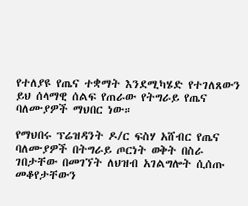የተለያዩ የጤና ተቋማት እንደሚካሄድ የተገለጸውን ይህ ሰላማዊ ሰልፍ የጠራው የትግራይ የጤና ባለሙያዎች ማህበር ነው።

የማህበሩ ፕሬዝዳንት ዶ/ር ፍስሃ አሸብር የጤና ባለሙያዎች በትግራይ ጦርነት ወቅት በስራ ገበታቸው በመገኘት ለህዝብ አገልግሎት ሲሰጡ መቆየታቸውን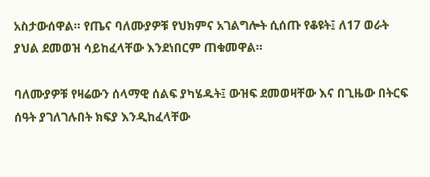አስታውሰዋል። የጤና ባለሙያዎቹ የህክምና አገልግሎት ሲሰጡ የቆዩት፤ ለ17 ወራት ያህል ደመወዝ ሳይከፈላቸው እንደነበርም ጠቁመዋል።

ባለሙያዎቹ የዛሬውን ሰላማዊ ሰልፍ ያካሄዱት፤ ውዝፍ ደመወዛቸው እና በጊዜው በትርፍ ሰዓት ያገለገሉበት ክፍያ እንዲከፈላቸው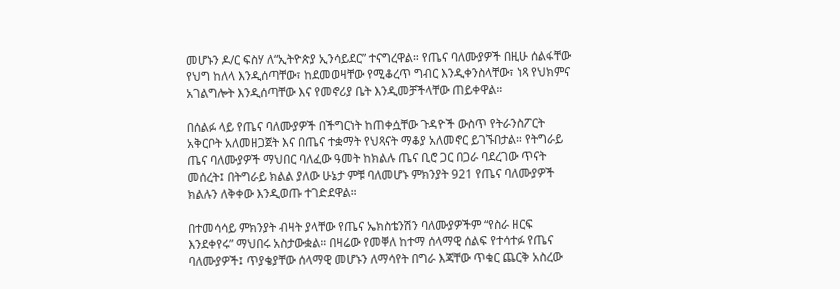መሆኑን ዶ/ር ፍስሃ ለ“ኢትዮጵያ ኢንሳይደር” ተናግረዋል። የጤና ባለሙያዎች በዚሁ ሰልፋቸው የህግ ከለላ እንዲሰጣቸው፣ ከደመወዛቸው የሚቆረጥ ግብር እንዲቀንስላቸው፣ ነጻ የህክምና አገልግሎት እንዲሰጣቸው እና የመኖሪያ ቤት እንዲመቻችላቸው ጠይቀዋል።

በሰልፉ ላይ የጤና ባለሙያዎች በችግርነት ከጠቀሷቸው ጉዳዮች ውስጥ የትራንስፖርት አቅርቦት አለመዘጋጀት እና በጤና ተቋማት የህጻናት ማቆያ አለመኖር ይገኙበታል። የትግራይ ጤና ባለሙያዎች ማህበር ባለፈው ዓመት ከክልሉ ጤና ቢሮ ጋር በጋራ ባደረገው ጥናት መሰረት፤ በትግራይ ክልል ያለው ሁኔታ ምቹ ባለመሆኑ ምክንያት 921 የጤና ባለሙያዎች ክልሉን ለቅቀው እንዲወጡ ተገድደዋል።

በተመሳሳይ ምክንያት ብዛት ያላቸው የጤና ኤክስቴንሽን ባለሙያዎችም “የስራ ዘርፍ እንደቀየሩ” ማህበሩ አስታውቋል። በዛሬው የመቐለ ከተማ ሰላማዊ ሰልፍ የተሳተፉ የጤና ባለሙያዎች፤ ጥያቄያቸው ሰላማዊ መሆኑን ለማሳየት በግራ እጃቸው ጥቁር ጨርቅ አስረው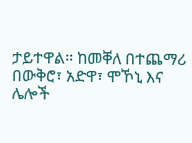ታይተዋል። ከመቐለ በተጨማሪ በውቅሮ፣ አድዋ፣ ሞኾኒ እና ሌሎች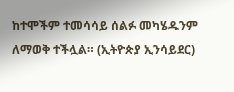ከተሞችም ተመሳሳይ ሰልፉ መካሄዱንም ለማወቅ ተችሏል። (ኢትዮጵያ ኢንሳይደር)